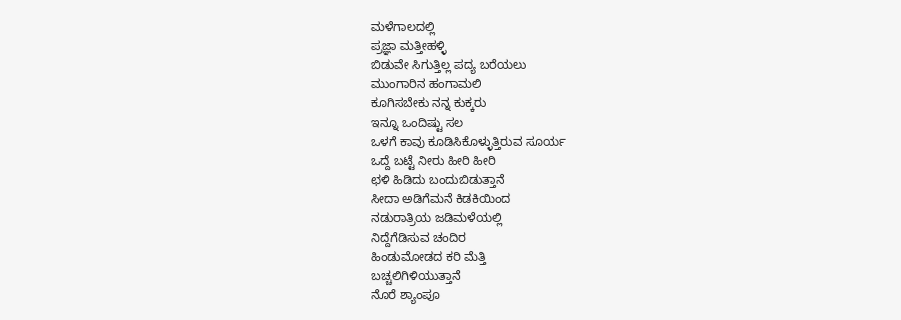ಮಳೆಗಾಲದಲ್ಲಿ
ಪ್ರಜ್ಞಾ ಮತ್ತೀಹಳ್ಳಿ
ಬಿಡುವೇ ಸಿಗುತ್ತಿಲ್ಲ ಪದ್ಯ ಬರೆಯಲು
ಮುಂಗಾರಿನ ಹಂಗಾಮಲಿ
ಕೂಗಿಸಬೇಕು ನನ್ನ ಕುಕ್ಕರು
ಇನ್ನೂ ಒಂದಿಷ್ಟು ಸಲ
ಒಳಗೆ ಕಾವು ಕೂಡಿಸಿಕೊಳ್ಳುತ್ತಿರುವ ಸೂರ್ಯ
ಒದ್ದೆ ಬಟ್ಟೆ ನೀರು ಹೀರಿ ಹೀರಿ
ಛಳಿ ಹಿಡಿದು ಬಂದುಬಿಡುತ್ತಾನೆ
ಸೀದಾ ಅಡಿಗೆಮನೆ ಕಿಡಕಿಯಿಂದ
ನಡುರಾತ್ರಿಯ ಜಡಿಮಳೆಯಲ್ಲಿ
ನಿದ್ದೆಗೆಡಿಸುವ ಚಂದಿರ
ಹಿಂಡುಮೋಡದ ಕರಿ ಮೆತ್ತಿ
ಬಚ್ಚಲಿಗಿಳಿಯುತ್ತಾನೆ
ನೊರೆ ಶ್ಯಾಂಪೂ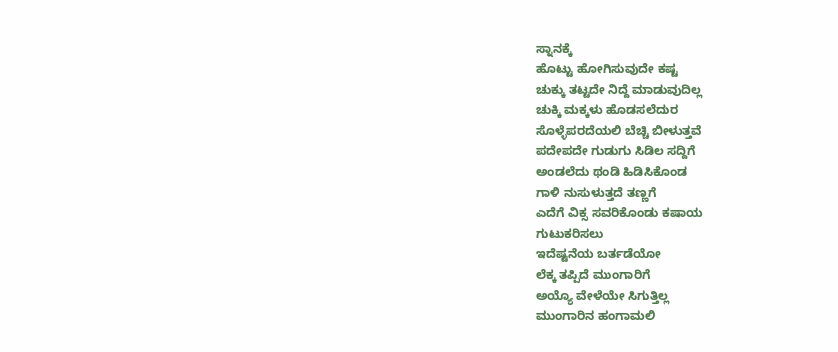ಸ್ನಾನಕ್ಕೆ
ಹೊಟ್ಟು ಹೋಗಿಸುವುದೇ ಕಷ್ಟ
ಚುಕ್ಕು ತಟ್ಟದೇ ನಿದ್ದೆ ಮಾಡುವುದಿಲ್ಲ
ಚುಕ್ಕಿ ಮಕ್ಕಳು ಹೊಡಸಲೆದುರ
ಸೊಳ್ಳೆಪರದೆಯಲಿ ಬೆಚ್ಚಿ ಬೀಳುತ್ತವೆ
ಪದೇಪದೇ ಗುಡುಗು ಸಿಡಿಲ ಸದ್ದಿಗೆ
ಅಂಡಲೆದು ಥಂಡಿ ಹಿಡಿಸಿಕೊಂಡ
ಗಾಳಿ ನುಸುಳುತ್ತದೆ ತಣ್ಣಗೆ
ಎದೆಗೆ ವಿಕ್ಸ ಸವರಿಕೊಂಡು ಕಷಾಯ
ಗುಟುಕರಿಸಲು
ಇದೆಷ್ಟನೆಯ ಬರ್ತಡೆಯೋ
ಲೆಕ್ಕ ತಪ್ಪಿದೆ ಮುಂಗಾರಿಗೆ
ಅಯ್ಯೊ ವೇಳೆಯೇ ಸಿಗುತ್ತಿಲ್ಲ
ಮುಂಗಾರಿನ ಹಂಗಾಮಲಿ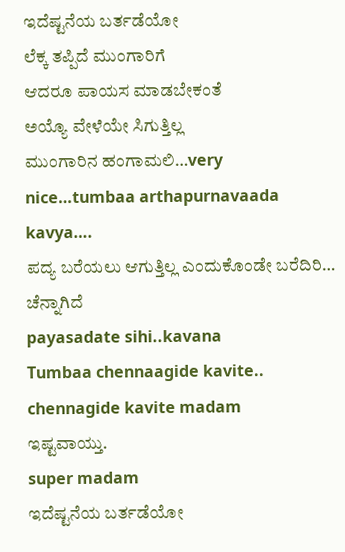ಇದೆಷ್ಟನೆಯ ಬರ್ತಡೆಯೋ
ಲೆಕ್ಕ ತಪ್ಪಿದೆ ಮುಂಗಾರಿಗೆ
ಆದರೂ ಪಾಯಸ ಮಾಡಬೇಕಂತೆ
ಅಯ್ಯೊ ವೇಳೆಯೇ ಸಿಗುತ್ತಿಲ್ಲ
ಮುಂಗಾರಿನ ಹಂಗಾಮಲಿ…very nice…tumbaa arthapurnavaada kavya….
ಪದ್ಯ ಬರೆಯಲು ಆಗುತ್ತಿಲ್ಲ ಎಂದುಕೊಂಡೇ ಬರೆದಿರಿ… ಚೆನ್ನಾಗಿದೆ
payasadate sihi..kavana
Tumbaa chennaagide kavite..
chennagide kavite madam
ಇಷ್ಟವಾಯ್ತು.
super madam
ಇದೆಷ್ಟನೆಯ ಬರ್ತಡೆಯೋ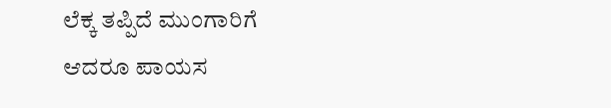ಲೆಕ್ಕ ತಪ್ಪಿದೆ ಮುಂಗಾರಿಗೆ
ಆದರೂ ಪಾಯಸ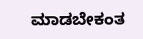ಮಾಡಬೇಕಂತ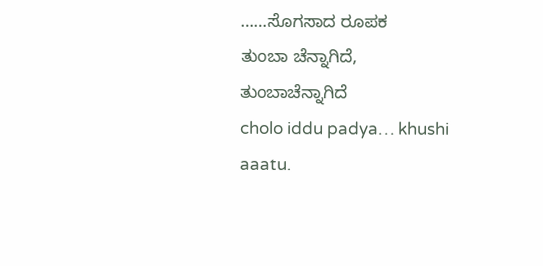……ಸೊಗಸಾದ ರೂಪಕ
ತುಂಬಾ ಚೆನ್ನಾಗಿದೆ,
ತುಂಬಾಚೆನ್ನಾಗಿದೆ
cholo iddu padya… khushi aaatu.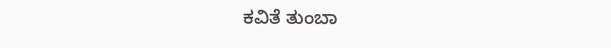ಕವಿತೆ ತುಂಬಾ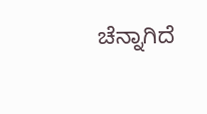ಚೆನ್ನಾಗಿದೆ